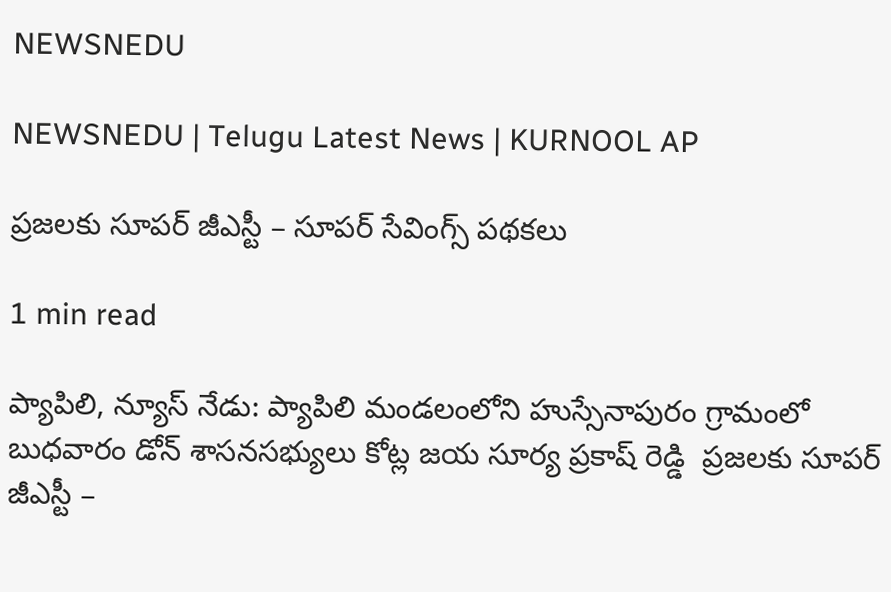NEWSNEDU

NEWSNEDU | Telugu Latest News | KURNOOL AP

ప్రజలకు సూపర్ జీఎస్టీ – సూపర్ సేవింగ్స్ పథకలు

1 min read

ప్యాపిలి, న్యూస్ నేడు: ప్యాపిలి మండలంలోని హుస్సేనాపురం గ్రామంలో బుధవారం డోన్ శాసనసభ్యులు కోట్ల జయ సూర్య ప్రకాష్ రెడ్డి  ప్రజలకు సూపర్ జీఎస్టీ –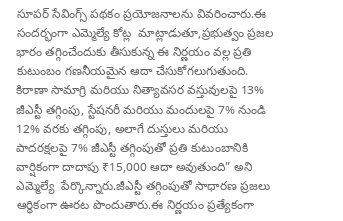సూపర్ సేవింగ్స్ పథకం ప్రయోజనాలను వివరించారు.ఈ సందర్భంగా ఎమ్మెల్యే కోట్ల  మాట్లాడుతూ,ప్రభుత్వం ప్రజల భారం తగ్గించేందుకు తీసుకున్న ఈ నిర్ణయం వల్ల ప్రతి కుటుంబం గణనీయమైన ఆదా చేసుకోగలుగుతుంది. కిరాణా సామాగ్రి మరియు నిత్యావసర వస్తువులపై 13% జీఎస్టీ తగ్గింపు, స్టేషనరీ మరియు మందులపై 7% నుండి 12% వరకు తగ్గింపు, అలాగే దుస్తులు మరియు పాదరక్షలపై 7% జీఎస్టీ తగ్గింపుతో ప్రతి కుటుంబానికి వార్షికంగా దాదాపు ₹15,000 ఆదా అవుతుంది” అని ఎమ్మెల్యే  పేర్కొన్నారు.జీఎస్టీ తగ్గింపుతో సాధారణ ప్రజలు ఆర్థికంగా ఊరట పొందుతారు.ఈ నిర్ణయం ప్రత్యేకంగా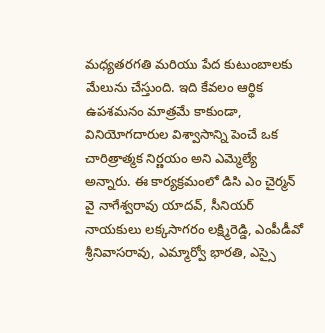మధ్యతరగతి మరియు పేద కుటుంబాలకు మేలును చేస్తుంది. ఇది కేవలం ఆర్థిక ఉపశమనం మాత్రమే కాకుండా, వినియోగదారుల విశ్వాసాన్ని పెంచే ఒక చారిత్రాత్మక నిర్ణయం అని ఎమ్మెల్యే  అన్నారు. ఈ కార్యక్రమంలో డిసి ఎం చైర్మన్ వై నాగేశ్వరావు యాదవ్, సీనియర్ నాయకులు లక్కసాగరం లక్ష్మిరెడ్డి, ఎంపీడీవో శ్రీనివాసరావు, ఎమ్మార్వో భారతి, ఎస్సై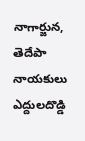నాగార్జున, తెదేపా నాయకులు ఎద్దులదొడ్డి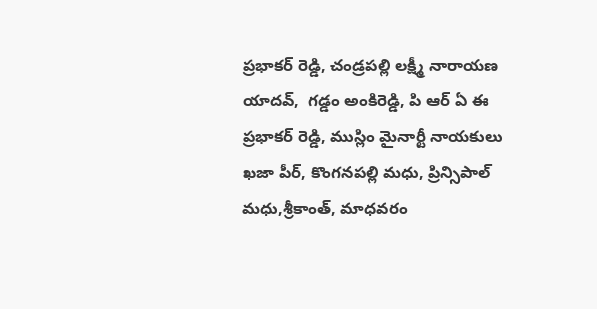ప్రభాకర్ రెడ్డి, చండ్రపల్లి లక్ష్మీ నారాయణ యాదవ్,  గడ్డం అంకిరెడ్డి, పి ఆర్ ఏ ఈ ప్రభాకర్ రెడ్డి, ముస్లిం మైనార్టీ నాయకులు ఖజా పీర్, కొంగనపల్లి మధు, ప్రిన్సిపాల్ మధు,శ్రీకాంత్, మాధవరం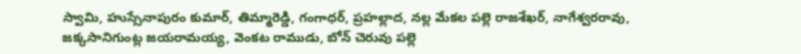స్వామి, హుస్సేనాపురం కుమార్, తిమ్మారెడ్డి, గంగాధర్, ప్రహల్లాద, నల్ల మేకల పల్లె రాజశేఖర్, నాగేశ్వరరావు, జక్కసానిగుంట్ల జయరామయ్య, వెంకట రాముడు, బోన్ చెరువు పల్లె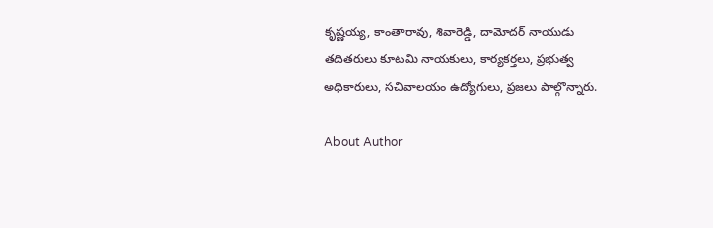కృష్ణయ్య, కాంతారావు, శివారెడ్డి, దామోదర్ నాయుడు తదితరులు కూటమి నాయకులు, కార్యకర్తలు, ప్రభుత్వ అధికారులు, సచివాలయం ఉద్యోగులు, ప్రజలు పాల్గొన్నారు.

About Author